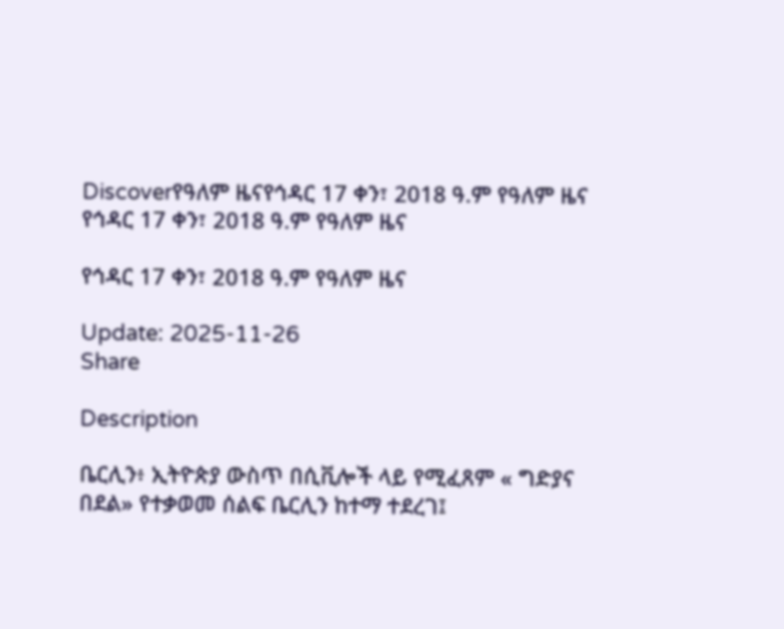Discoverየዓለም ዜናየኅዳር 17 ቀን፣ 2018 ዓ.ም የዓለም ዜና
የኅዳር 17 ቀን፣ 2018 ዓ.ም የዓለም ዜና

የኅዳር 17 ቀን፣ 2018 ዓ.ም የዓለም ዜና

Update: 2025-11-26
Share

Description

ቤርሊን፥ ኢትዮጵያ ውስጥ በሲቪሎች ላይ የሚፈጸም « ግድያና በደል» የተቃወመ ሰልፍ ቤርሊን ከተማ ተደረገ፤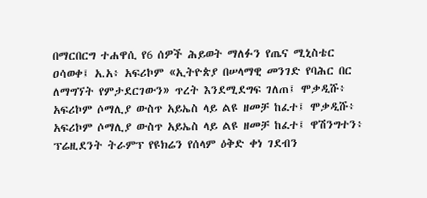በማርበርግ ተሐዋሲ የ6 ሰዎች ሕይወት ማለፉን የጤና ሚኒስቴር ዐሳወቀ፤ አ.አ፥ አፍሪኮም «ኢትዮጵያ በሠላማዊ መንገድ የባሕር በር ለማግኘት የምታደርገውን» ጥረት እንደሚደግፍ ገለጠ፤ ሞቃዲሹ፥ አፍሪኮም ሶማሊያ ውስጥ አይኤስ ላይ ልዩ ዘመቻ ከፈተ፤ ሞቃዲሹ፥ አፍሪኮም ሶማሊያ ውስጥ አይኤስ ላይ ልዩ ዘመቻ ከፈተ፤ ዋሽንግተን፥ ፕሬዚደንት ትራምፕ የዩክሬን የሰላም ዕቅድ ቀነ ገደብን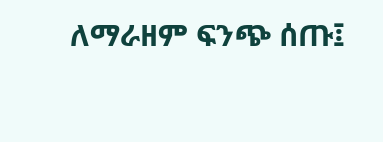ለማራዘም ፍንጭ ሰጡ፤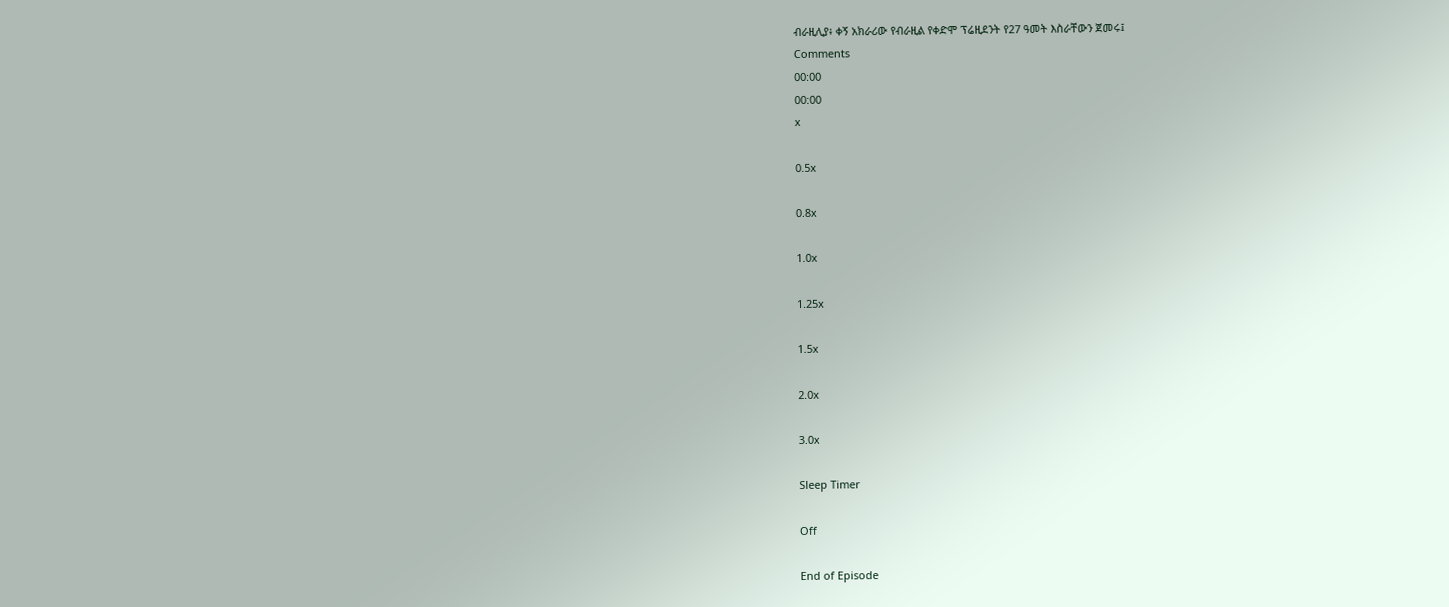ብራዚሊያ፥ ቀኝ አክራሪው የብራዚል የቀድሞ ፕሬዚደንት የ27 ዓመት እስራቸውን ጀመሩ፤
Comments
00:00
00:00
x

0.5x

0.8x

1.0x

1.25x

1.5x

2.0x

3.0x

Sleep Timer

Off

End of Episode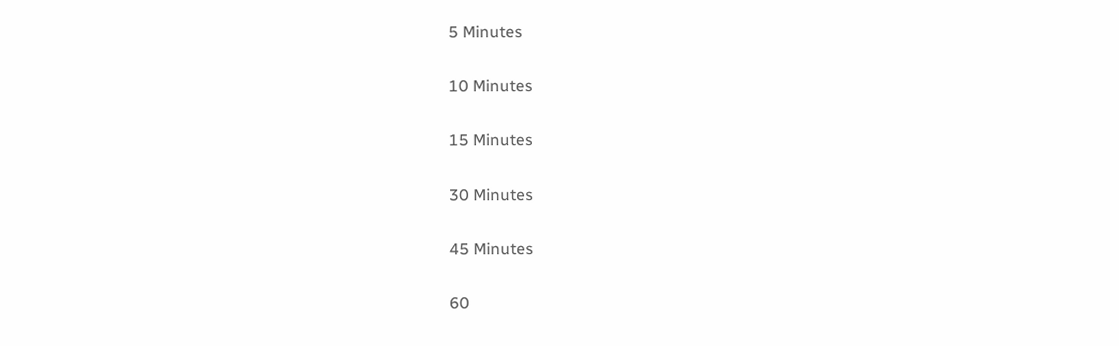5 Minutes

10 Minutes

15 Minutes

30 Minutes

45 Minutes

60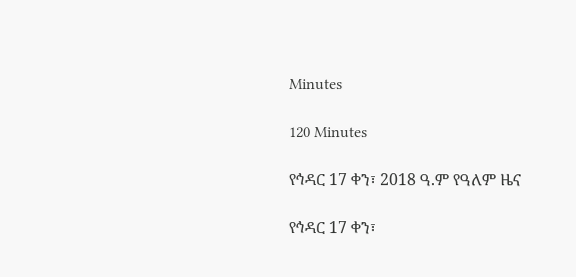Minutes

120 Minutes

የኅዳር 17 ቀን፣ 2018 ዓ.ም የዓለም ዜና

የኅዳር 17 ቀን፣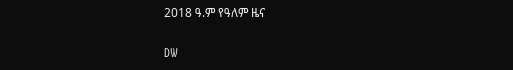2018 ዓ.ም የዓለም ዜና

DW